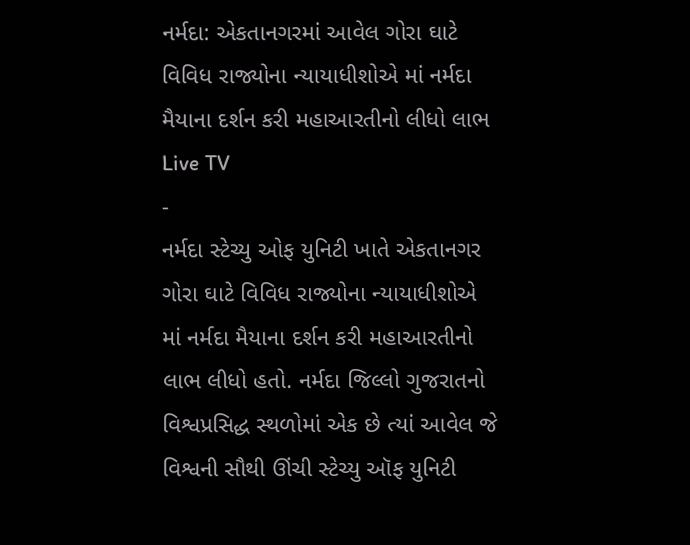નર્મદા: એકતાનગરમાં આવેલ ગોરા ઘાટે વિવિધ રાજ્યોના ન્યાયાધીશોએ માં નર્મદા મૈયાના દર્શન કરી મહાઆરતીનો લીધો લાભ
Live TV
-
નર્મદા સ્ટેચ્યુ ઓફ યુનિટી ખાતે એકતાનગર ગોરા ઘાટે વિવિધ રાજ્યોના ન્યાયાધીશોએ માં નર્મદા મૈયાના દર્શન કરી મહાઆરતીનો લાભ લીધો હતો. નર્મદા જિલ્લો ગુજરાતનો વિશ્વપ્રસિદ્ધ સ્થળોમાં એક છે ત્યાં આવેલ જે વિશ્વની સૌથી ઊંચી સ્ટેચ્યુ ઑફ યુનિટી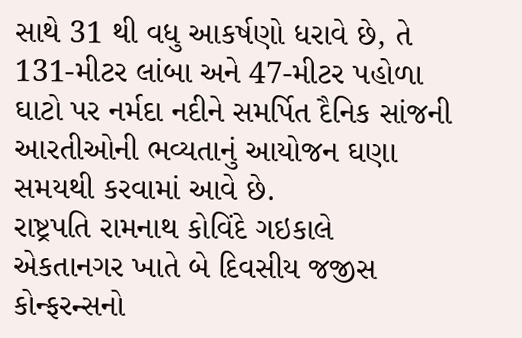સાથે 31 થી વધુ આકર્ષણો ધરાવે છે, તે 131-મીટર લાંબા અને 47-મીટર પહોળા ઘાટો પર નર્મદા નદીને સમર્પિત દૈનિક સાંજની આરતીઓની ભવ્યતાનું આયોજન ઘણા સમયથી કરવામાં આવે છે.
રાષ્ટ્રપતિ રામનાથ કોવિંદે ગઇકાલે એકતાનગર ખાતે બે દિવસીય જજીસ કોન્ફરન્સનો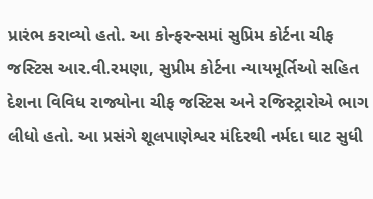પ્રારંભ કરાવ્યો હતો. આ કોન્ફરન્સમાં સુપ્રિમ કોર્ટના ચીફ જસ્ટિસ આર.વી.રમણા, સુપ્રીમ કોર્ટના ન્યાયમૂર્તિઓ સહિત દેશના વિવિધ રાજ્યોના ચીફ જસ્ટિસ અને રજિસ્ટ્રારોએ ભાગ લીધો હતો. આ પ્રસંગે શૂલપાણેશ્વર મંદિરથી નર્મદા ઘાટ સુધી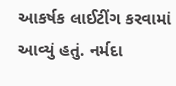આકર્ષક લાઈટીંગ કરવામાં આવ્યું હતું. નર્મદા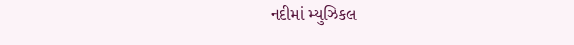નદીમાં મ્યુઝિકલ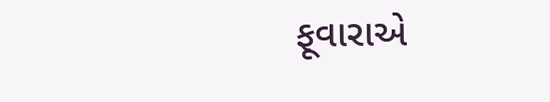ફૂવારાએ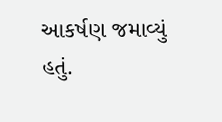આકર્ષણ જમાવ્યું હતું.